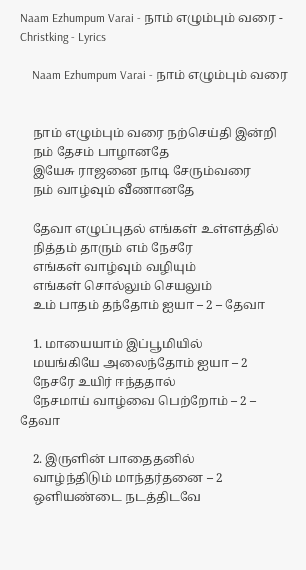Naam Ezhumpum Varai - நாம் எழும்பும் வரை - Christking - Lyrics

    Naam Ezhumpum Varai - நாம் எழும்பும் வரை


    நாம் எழும்பும் வரை நற்செய்தி இன்றி
    நம் தேசம் பாழானதே
    இயேசு ராஜனை நாடி சேரும்வரை
    நம் வாழ்வும் வீணானதே

    தேவா எழுப்புதல் எங்கள் உள்ளத்தில்
    நித்தம் தாரும் எம் நேசரே
    எங்கள் வாழ்வும் வழியும்
    எங்கள் சொல்லும் செயலும்
    உம் பாதம் தந்தோம் ஐயா – 2 – தேவா

    1. மாயையாம் இப்பூமியில்
    மயங்கியே அலைந்தோம் ஐயா – 2
    நேசரே உயிர் ஈந்ததால்
    நேசமாய் வாழ்வை பெற்றோம் – 2 – தேவா

    2. இருளின் பாதைதனில்
    வாழ்ந்திடும் மாந்தர்தனை – 2
    ஒளியண்டை நடத்திடவே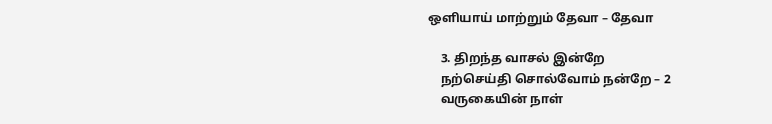ஒளியாய் மாற்றும் தேவா – தேவா

    3. திறந்த வாசல் இன்றே
    நற்செய்தி சொல்வோம் நன்றே – 2
    வருகையின் நாள்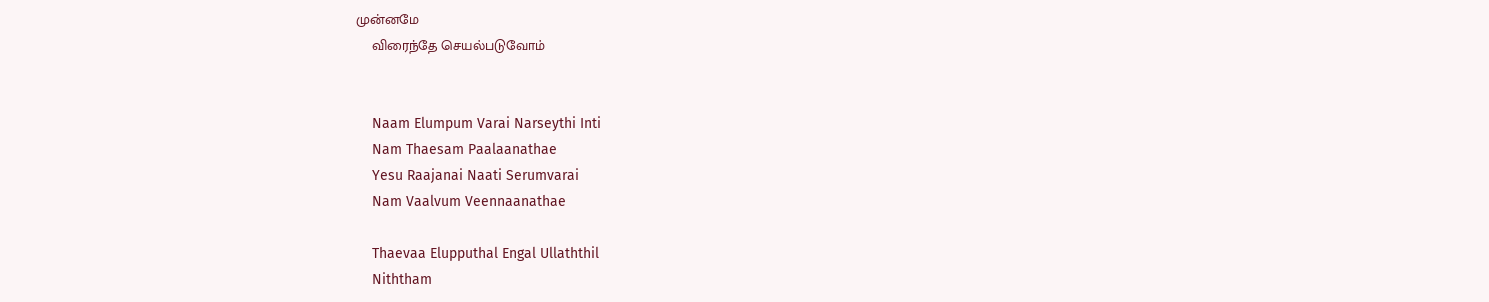முன்னமே
    விரைந்தே செயல்படுவோம்


    Naam Elumpum Varai Narseythi Inti
    Nam Thaesam Paalaanathae
    Yesu Raajanai Naati Serumvarai
    Nam Vaalvum Veennaanathae

    Thaevaa Elupputhal Engal Ullaththil
    Niththam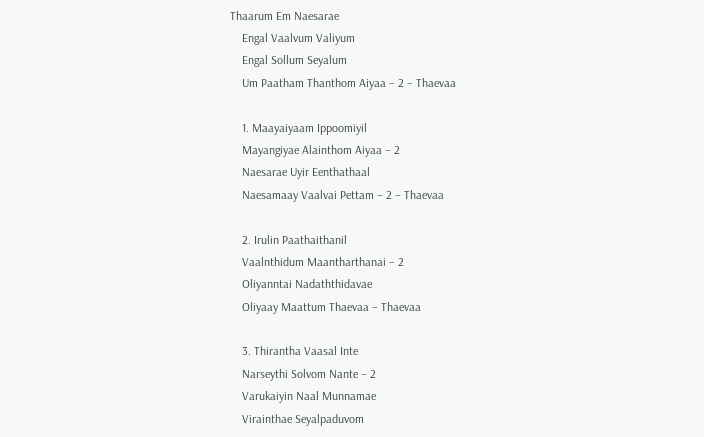Thaarum Em Naesarae
    Engal Vaalvum Valiyum
    Engal Sollum Seyalum
    Um Paatham Thanthom Aiyaa – 2 – Thaevaa

    1. Maayaiyaam Ippoomiyil
    Mayangiyae Alainthom Aiyaa – 2
    Naesarae Uyir Eenthathaal
    Naesamaay Vaalvai Pettam – 2 – Thaevaa

    2. Irulin Paathaithanil
    Vaalnthidum Maantharthanai – 2
    Oliyanntai Nadaththidavae
    Oliyaay Maattum Thaevaa – Thaevaa

    3. Thirantha Vaasal Inte
    Narseythi Solvom Nante – 2
    Varukaiyin Naal Munnamae
    Virainthae Seyalpaduvom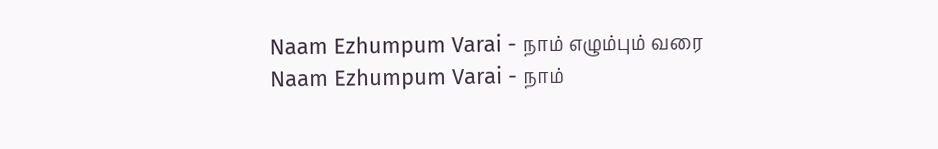Naam Ezhumpum Varai - நாம் எழும்பும் வரை Naam Ezhumpum Varai - நாம்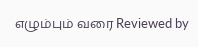எழும்பும் வரை Reviewed by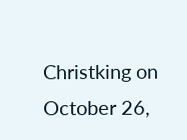Christking on October 26,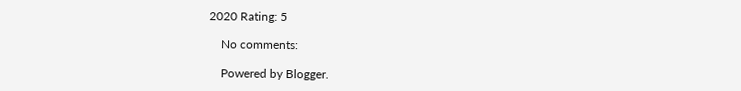2020 Rating: 5

    No comments:

    Powered by Blogger.